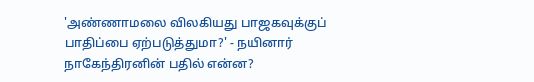'அண்ணாமலை விலகியது பாஜகவுக்குப் பாதிப்பை ஏற்படுத்துமா?' - நயினார் நாகேந்திரனின் பதில் என்ன?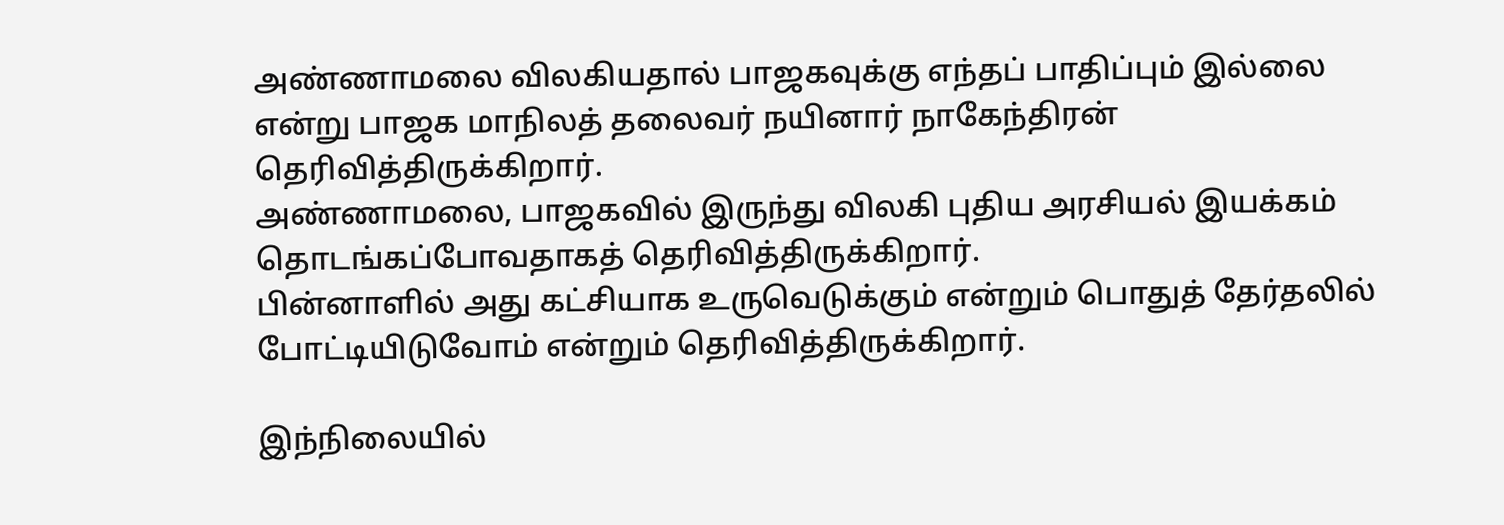அண்ணாமலை விலகியதால் பாஜகவுக்கு எந்தப் பாதிப்பும் இல்லை என்று பாஜக மாநிலத் தலைவர் நயினார் நாகேந்திரன் தெரிவித்திருக்கிறார்.
அண்ணாமலை, பாஜகவில் இருந்து விலகி புதிய அரசியல் இயக்கம் தொடங்கப்போவதாகத் தெரிவித்திருக்கிறார்.
பின்னாளில் அது கட்சியாக உருவெடுக்கும் என்றும் பொதுத் தேர்தலில் போட்டியிடுவோம் என்றும் தெரிவித்திருக்கிறார்.

இந்நிலையில்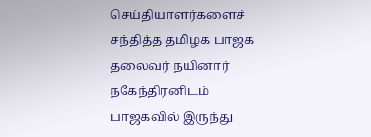செய்தியாளர்களைச் சந்தித்த தமிழக பாஜக தலைவர் நயினார் நகேந்திரனிடம் பாஜகவில் இருந்து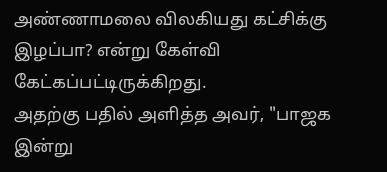அண்ணாமலை விலகியது கட்சிக்கு இழப்பா? என்று கேள்வி கேட்கப்பட்டிருக்கிறது.
அதற்கு பதில் அளித்த அவர், "பாஜக இன்று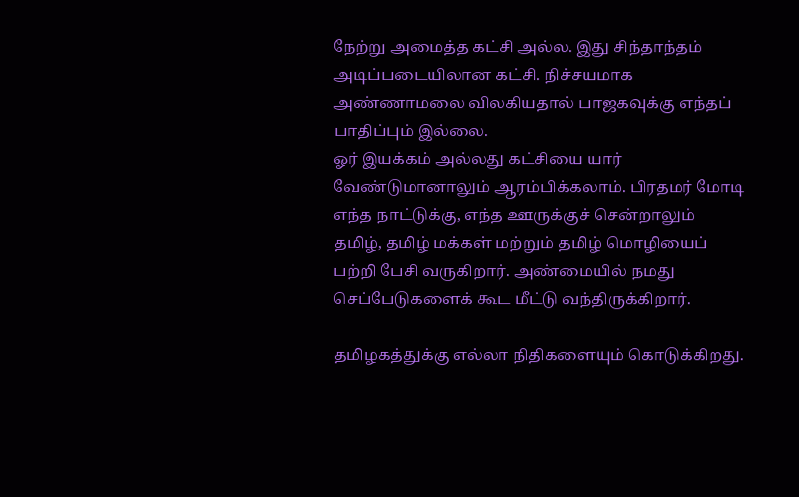நேற்று அமைத்த கட்சி அல்ல. இது சிந்தாந்தம் அடிப்படையிலான கட்சி. நிச்சயமாக அண்ணாமலை விலகியதால் பாஜகவுக்கு எந்தப் பாதிப்பும் இல்லை.
ஓர் இயக்கம் அல்லது கட்சியை யார் வேண்டுமானாலும் ஆரம்பிக்கலாம். பிரதமர் மோடி எந்த நாட்டுக்கு, எந்த ஊருக்குச் சென்றாலும் தமிழ், தமிழ் மக்கள் மற்றும் தமிழ் மொழியைப் பற்றி பேசி வருகிறார். அண்மையில் நமது செப்பேடுகளைக் கூட மீட்டு வந்திருக்கிறார்.

தமிழகத்துக்கு எல்லா நிதிகளையும் கொடுக்கிறது.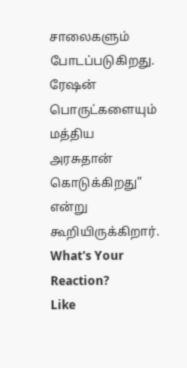சாலைகளும் போடப்படுகிறது. ரேஷன் பொருட்களையும் மத்திய அரசுதான் கொடுக்கிறது” என்று கூறியிருக்கிறார்.
What's Your Reaction?
Like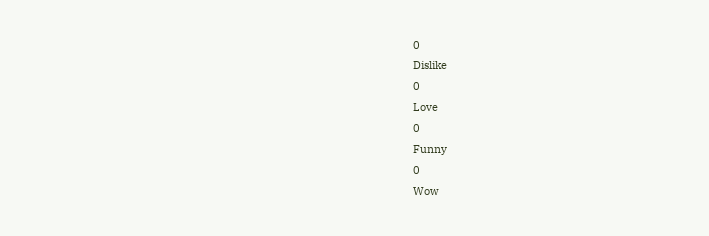0
Dislike
0
Love
0
Funny
0
Wow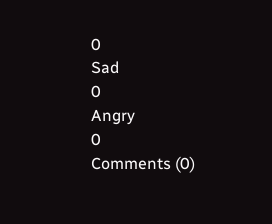0
Sad
0
Angry
0
Comments (0)